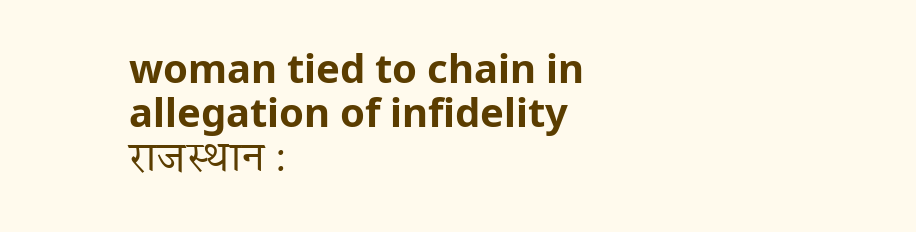woman tied to chain in allegation of infidelity
राजस्थान :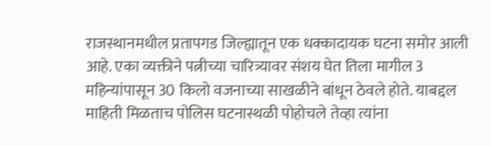राजस्थानमधील प्रतापगड जिल्ह्यातून एक धक्कादायक घटना समोर आली आहे. एका व्यक्तीने पत्नीच्या चारित्र्यावर संशय घेत तिला मागील 3 महिन्यांपासून 30 किलो वजनाच्या साखळीने बांधून ठेवले होते. याबद्दल माहिती मिळताच पोलिस घटनास्थळी पोहोचले तेव्हा त्यांना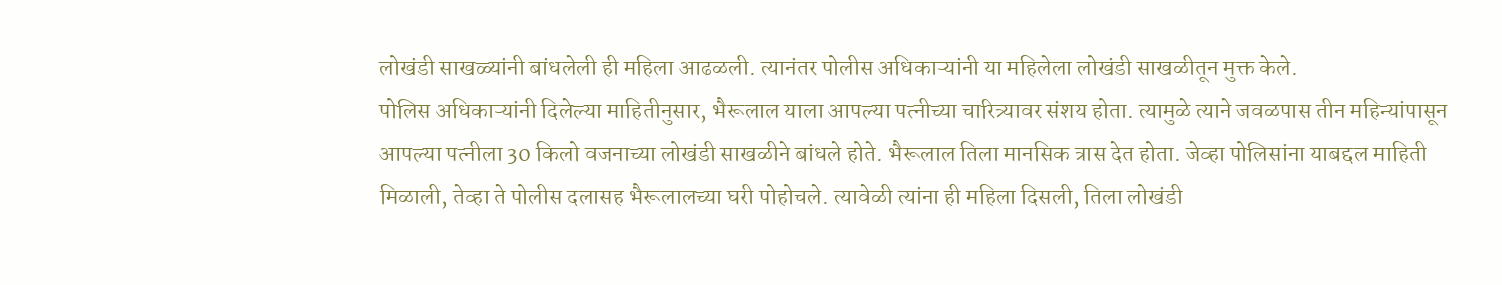लोखंडी साखळ्यांनी बांधलेली ही महिला आढळली. त्यानंतर पोलीस अधिकाऱ्यांनी या महिलेला लोखंडी साखळीतून मुक्त केले.
पोलिस अधिकाऱ्यांनी दिलेल्या माहितीनुसार, भैरूलाल याला आपल्या पत्नीच्या चारित्र्यावर संशय होता. त्यामुळे त्याने जवळपास तीन महिन्यांपासून आपल्या पत्नीला 30 किलो वजनाच्या लोखंडी साखळीने बांधले होते. भैरूलाल तिला मानसिक त्रास देत होता. जेव्हा पोलिसांना याबद्दल माहिती मिळाली, तेव्हा ते पोलीस दलासह भैरूलालच्या घरी पोहोचले. त्यावेळी त्यांना ही महिला दिसली, तिला लोखंडी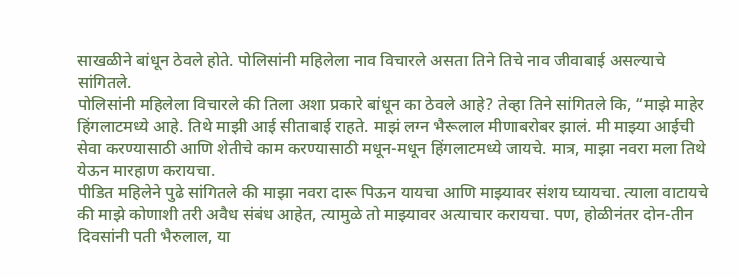साखळीने बांधून ठेवले होते. पोलिसांनी महिलेला नाव विचारले असता तिने तिचे नाव जीवाबाई असल्याचे सांगितले.
पोलिसांनी महिलेला विचारले की तिला अशा प्रकारे बांधून का ठेवले आहे? तेव्हा तिने सांगितले कि, “माझे माहेर हिंगलाटमध्ये आहे. तिथे माझी आई सीताबाई राहते. माझं लग्न भैरूलाल मीणाबरोबर झालं. मी माझ्या आईची सेवा करण्यासाठी आणि शेतीचे काम करण्यासाठी मधून-मधून हिंगलाटमध्ये जायचे. मात्र, माझा नवरा मला तिथे येऊन मारहाण करायचा.
पीडित महिलेने पुढे सांगितले की माझा नवरा दारू पिऊन यायचा आणि माझ्यावर संशय घ्यायचा. त्याला वाटायचे की माझे कोणाशी तरी अवैध संबंध आहेत, त्यामुळे तो माझ्यावर अत्याचार करायचा. पण, होळीनंतर दोन-तीन दिवसांनी पती भैरुलाल, या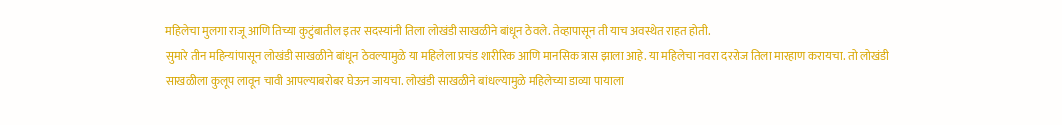महिलेचा मुलगा राजू आणि तिच्या कुटुंबातील इतर सदस्यांनी तिला लोखंडी साखळीने बांधून ठेवले. तेव्हापासून ती याच अवस्थेत राहत होती.
सुमारे तीन महिन्यांपासून लोखंडी साखळीने बांधून ठेवल्यामुळे या महिलेला प्रचंड शारीरिक आणि मानसिक त्रास झाला आहे. या महिलेचा नवरा दररोज तिला मारहाण करायचा. तो लोखंडी साखळीला कुलूप लावून चावी आपल्याबरोबर घेऊन जायचा. लोखंडी साखळीने बांधल्यामुळे महिलेच्या डाव्या पायाला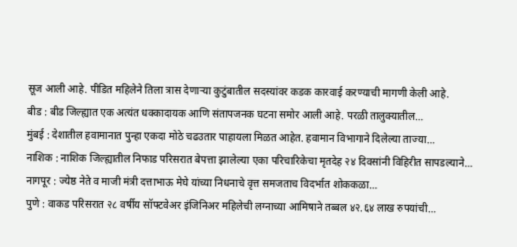सूज आली आहे. पीडित महिलेने तिला त्रास देणाऱ्या कुटुंबातील सदस्यांवर कडक कारवाई करण्याची मागणी केली आहे.
बीड : बीड जिल्ह्यात एक अत्यंत धक्कादायक आणि संतापजनक घटना समोर आली आहे. परळी तालुक्यातील…
मुंबई : देशातील हवामानात पुन्हा एकदा मोठे चढउतार पाहायला मिळत आहेत. हवामान विभागाने दिलेल्या ताज्या…
नाशिक : नाशिक जिल्ह्यातील निफाड परिसरात बेपत्ता झालेल्या एका परिचारिकेचा मृतदेह २४ दिवसांनी विहिरीत सापडल्याने…
नागपूर : ज्येष्ठ नेते व माजी मंत्री दत्ताभाऊ मेघे यांच्या निधनाचे वृत्त समजताच विदर्भात शोककळा…
पुणे : वाकड परिसरात २८ वर्षीय सॉफ्टवेअर इंजिनिअर महिलेची लग्नाच्या आमिषाने तब्बल ४२.६४ लाख रुपयांची…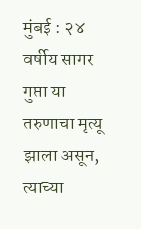मुंबई : २४ वर्षीय सागर गुप्ता या तरुणाचा मृत्यू झाला असून, त्याच्या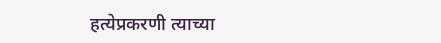हत्येप्रकरणी त्याच्या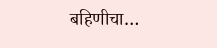बहिणीचा…